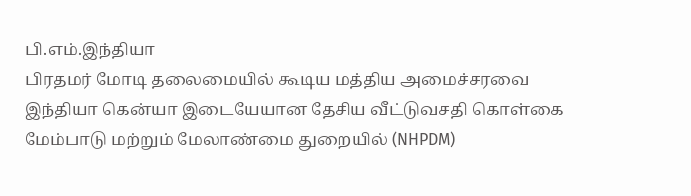பி.எம்.இந்தியா
பிரதமர் மோடி தலைமையில் கூடிய மத்திய அமைச்சரவை இந்தியா கென்யா இடையேயான தேசிய வீட்டுவசதி கொள்கை மேம்பாடு மற்றும் மேலாண்மை துறையில் (NHPDM)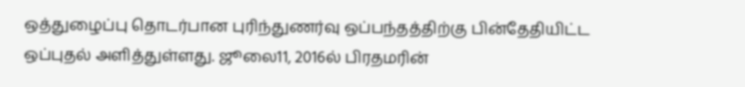ஒத்துழைப்பு தொடர்பான புரிந்துணர்வு ஒப்பந்தத்திற்கு பின்தேதியிட்ட ஒப்புதல் அளித்துள்ளது. ஜூலை11, 2016ல் பிரதமரின்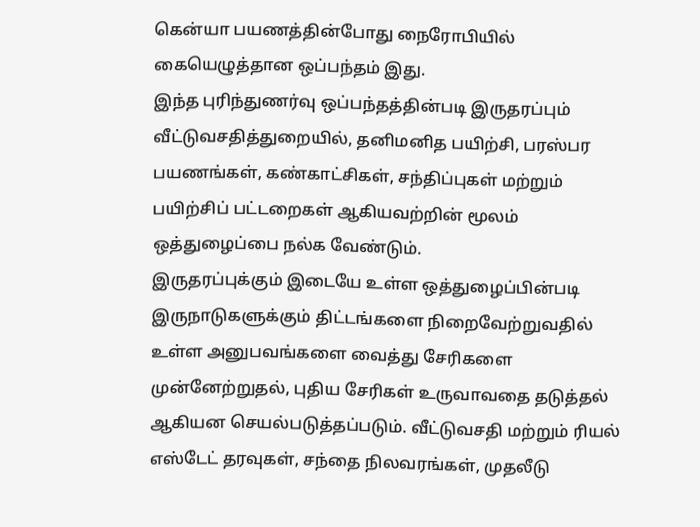கென்யா பயணத்தின்போது நைரோபியில் கையெழுத்தான ஒப்பந்தம் இது.
இந்த புரிந்துணர்வு ஒப்பந்தத்தின்படி இருதரப்பும் வீட்டுவசதித்துறையில், தனிமனித பயிற்சி, பரஸ்பர பயணங்கள், கண்காட்சிகள், சந்திப்புகள் மற்றும் பயிற்சிப் பட்டறைகள் ஆகியவற்றின் மூலம் ஒத்துழைப்பை நல்க வேண்டும்.
இருதரப்புக்கும் இடையே உள்ள ஒத்துழைப்பின்படி இருநாடுகளுக்கும் திட்டங்களை நிறைவேற்றுவதில் உள்ள அனுபவங்களை வைத்து சேரிகளை முன்னேற்றுதல், புதிய சேரிகள் உருவாவதை தடுத்தல் ஆகியன செயல்படுத்தப்படும். வீட்டுவசதி மற்றும் ரியல் எஸ்டேட் தரவுகள், சந்தை நிலவரங்கள், முதலீடு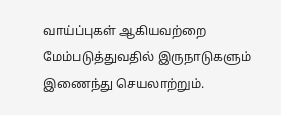வாய்ப்புகள் ஆகியவற்றை மேம்படுத்துவதில் இருநாடுகளும் இணைந்து செயலாற்றும்.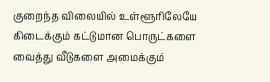குறைந்த விலையில் உள்ளூரிலேயே கிடைக்கும் கட்டுமான பொருட்களை வைத்து வீடுகளை அமைக்கும்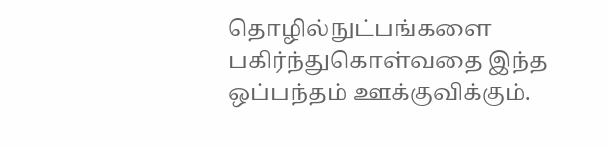தொழில்நுட்பங்களை பகிர்ந்துகொள்வதை இந்த ஒப்பந்தம் ஊக்குவிக்கும்.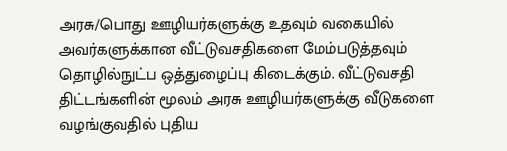அரசு/பொது ஊழியர்களுக்கு உதவும் வகையில் அவர்களுக்கான வீட்டுவசதிகளை மேம்படுத்தவும் தொழில்நுட்ப ஒத்துழைப்பு கிடைக்கும். வீட்டுவசதி திட்டங்களின் மூலம் அரசு ஊழியர்களுக்கு வீடுகளை வழங்குவதில் புதிய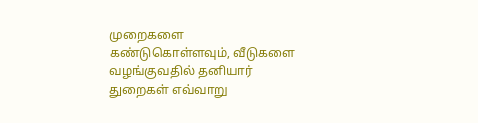முறைகளை கண்டுகொள்ளவும், வீடுகளை வழங்குவதில் தனியார் துறைகள் எவ்வாறு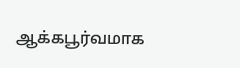ஆக்கபூர்வமாக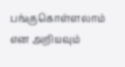பங்குகொள்ளலாம் என அறியவும்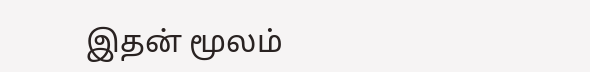இதன் மூலம்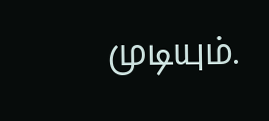முடியும்.